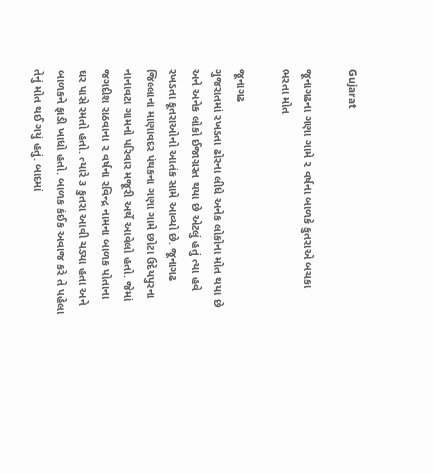Gujarat

જૂનાગઢના ગણા ગામે ૨ વર્ષના બાળકે કુતરાએ બચકા ભરતા મોત

જૂનાગઢ
ગુજરાતમાં રખડતા ઢોરના લીધે અનેક લોકોના મોત થયા છે અને અનેક લોકો ઈજાગ્રસ્ત થયા છે એટલું હતું ત્યા હવે રખડતા કૂતરાઓનો આતંક સામે આવ્યો છે. જૂનાગઢ જિલ્લાના માણાવદર પંથકના ગણા ગામે છોટા ઉદેયપુરના નાનાવટા ગામનો પરિવાર મજૂરી અર્થે આવેલો હતો. જેમાં જગદીશ રાઠવાના ૨ વર્ષના રવિન્દ્ર નામના બાળક પોતાના ઘર પાસે રમતો હતો. ત્યારે ૩ કુતરા આવી ચડ્યા હતા અને બાળકને ફાડી ખાધો હતો. બાળક કંઈક અવાજ કરે તે પહેલા તેનું મોત થઈ ગયું હતું. બાદમાં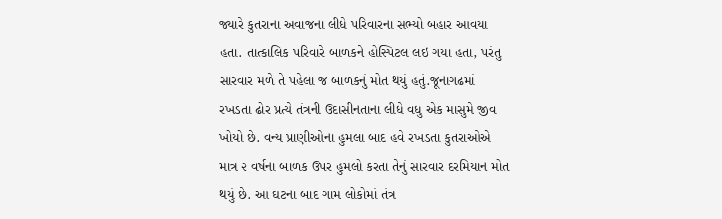જ્યારે કુતરાના અવાજના લીધે પરિવારના સભ્યો બહાર આવયા હતા. તાત્કાલિક પરિવારે બાળકને હોસ્પિટલ લઇ ગયા હતા, પરંતુ સારવાર મળે તે પહેલા જ બાળકનું મોત થયું હતું.જૂનાગઢમાં રખડતા ઢોર પ્રત્યે તંત્રની ઉદાસીનતાના લીધે વધુ એક માસુમે જીવ ખોયો છે. વન્ય પ્રાણીઓના હુમલા બાદ હવે રખડતા કુતરાઓએ માત્ર ૨ વર્ષના બાળક ઉપર હુમલો કરતા તેનું સારવાર દરમિયાન મોત થયું છે. આ ઘટના બાદ ગામ લોકોમાં તંત્ર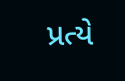પ્રત્યે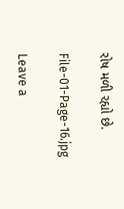રોષ મળી રહ્યો છે.

File-01-Page-16.jpg

Leave a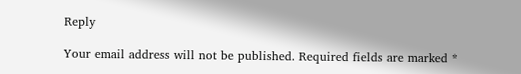Reply

Your email address will not be published. Required fields are marked *